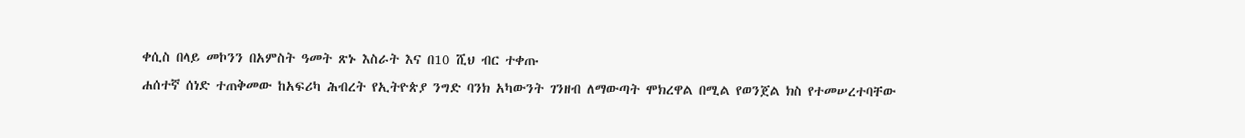ቀሲስ በላይ መኮንን በአምስት ዓመት ጽኑ እስራት እና በ10 ሺህ ብር ተቀጡ
ሐሰተኛ ሰነድ ተጠቅመው ከአፍሪካ ሕብረት የኢትዮጵያ ንግድ ባንክ አካውንት ገንዘብ ለማውጣት ሞክረዋል በሚል የወንጀል ክስ የተመሠረተባቸው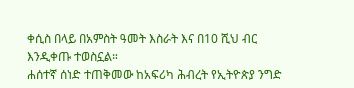ቀሲስ በላይ በአምስት ዓመት እስራት እና በ10 ሺህ ብር እንዲቀጡ ተወስኗል።
ሐሰተኛ ሰነድ ተጠቅመው ከአፍሪካ ሕብረት የኢትዮጵያ ንግድ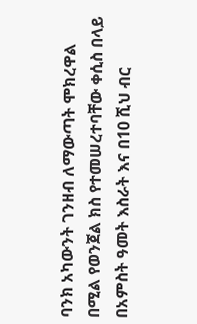ባንክ አካውንት ገንዘብ ለማውጣት ሞክረዋል በሚል የወንጀል ክስ የተመሠረተባቸው ቀሲስ በላይ በአምስት ዓመት እስራት እና በ10 ሺህ ብር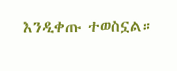እንዲቀጡ ተወስኗል።